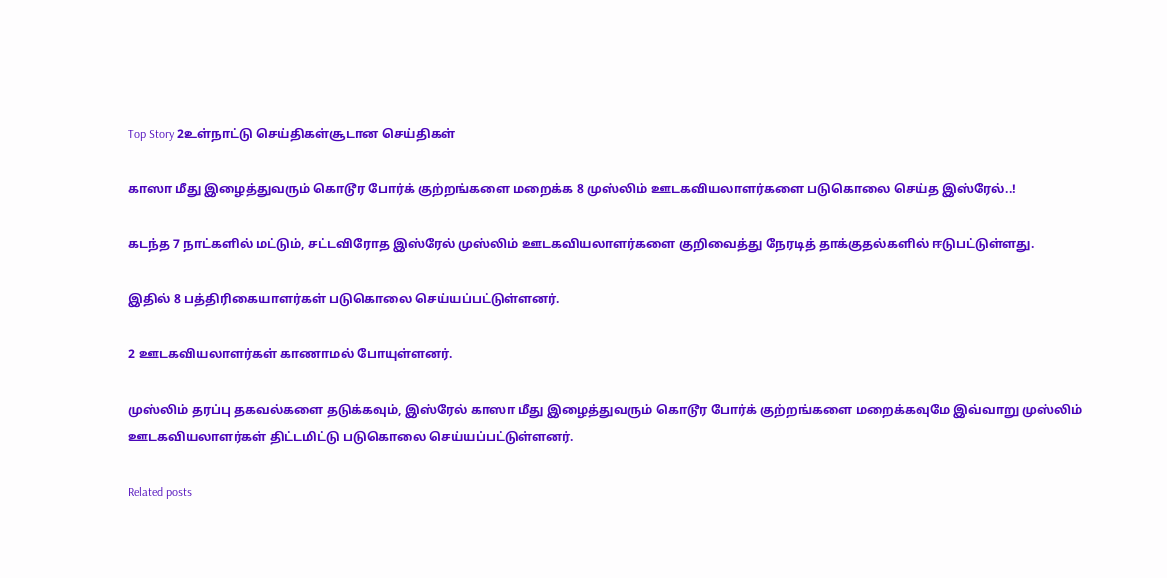Top Story 2உள்நாட்டு செய்திகள்சூடான செய்திகள்

காஸா மீது இழைத்துவரும் கொடூர போர்க் குற்றங்களை மறைக்க 8 முஸ்லிம் ஊடகவியலாளர்களை படுகொலை செய்த இஸ்ரேல்..!

கடந்த 7 நாட்களில் மட்டும், சட்டவிரோத இஸ்ரேல் முஸ்லிம் ஊடகவியலாளர்களை குறிவைத்து நேரடித் தாக்குதல்களில் ஈடுபட்டுள்ளது.

இதில் 8 பத்திரிகையாளர்கள் படுகொலை செய்யப்பட்டுள்ளனர்.

2 ஊடகவியலாளர்கள் காணாமல் போயுள்ளனர்.

முஸ்லிம் தரப்பு தகவல்களை தடுக்கவும், இஸ்ரேல் காஸா மீது இழைத்துவரும் கொடூர போர்க் குற்றங்களை மறைக்கவுமே இவ்வாறு முஸ்லிம் ஊடகவியலாளர்கள் திட்டமிட்டு படுகொலை செய்யப்பட்டுள்ளனர்.

Related posts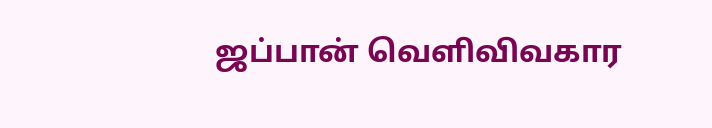ஜப்பான் வெளிவிவகார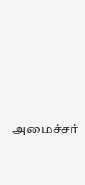அமைச்சர்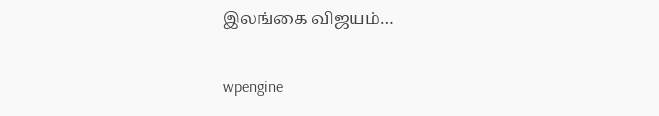இலங்கை விஜயம்…

wpengine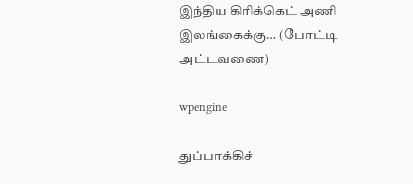இந்திய கிரிக்கெட் அணி இலங்கைக்கு… (போட்டி அட்டவணை)

wpengine

துப்பாக்கிச்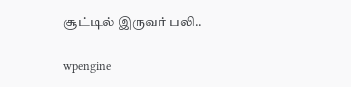சூட்டில் இருவர் பலி..

wpengine